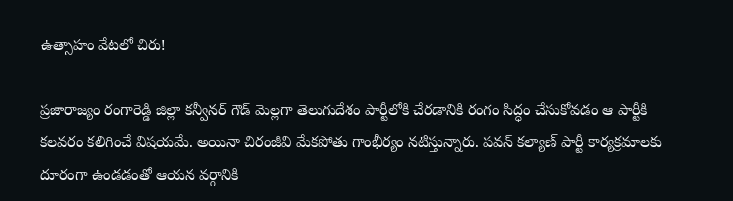ఉత్సాహం వేటలో చిరు!

ప్రజారాజ్యం రంగారెడ్డి జిల్లా కన్వీనర్ గౌడ్ మెల్లగా తెలుగుదేశం పార్టీలోకి చేరడానికి రంగం సిద్ధం చేసుకోవడం ఆ పార్టీకి కలవరం కలిగించే విషయమే. అయినా చిరంజీవి మేకపోతు గాంభీర్యం నటిస్తున్నారు. పవన్ కల్యాణ్ పార్టీ కార్యక్రమాలకు దూరంగా ఉండడంతో ఆయన వర్గానికి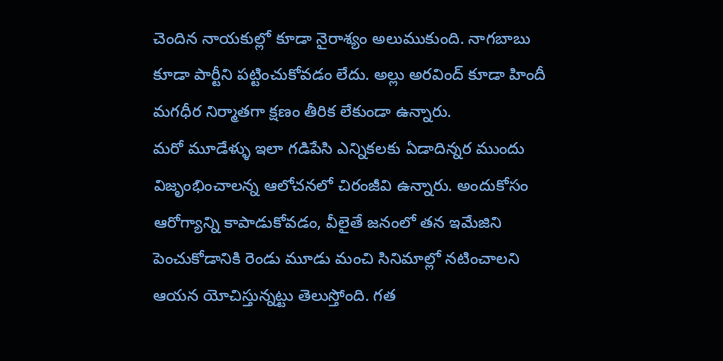చెందిన నాయకుల్లో కూడా నైరాశ్యం అలుముకుంది. నాగబాబు కూడా పార్టీని పట్టించుకోవడం లేదు. అల్లు అరవింద్ కూడా హిందీ మగధీర నిర్మాతగా క్షణం తీరిక లేకుండా ఉన్నారు.
మరో మూడేళ్ళు ఇలా గడిపేసి ఎన్నికలకు ఏడాదిన్నర ముందు విజృంభించాలన్న ఆలోచనలో చిరంజీవి ఉన్నారు. అందుకోసం ఆరోగ్యాన్ని కాపాడుకోవడం, వీలైతే జనంలో తన ఇమేజిని పెంచుకోడానికి రెండు మూడు మంచి సినిమాల్లో నటించాలని ఆయన యోచిస్తున్నట్టు తెలుస్తోంది. గత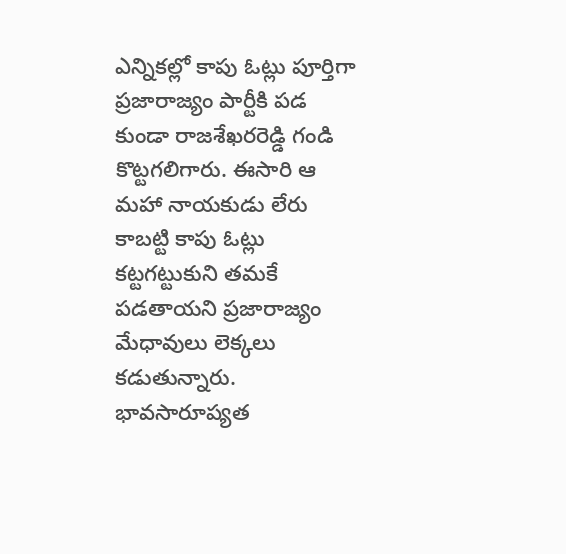ఎన్నికల్లో కాపు ఓట్లు పూర్తిగా ప్రజారాజ్యం పార్టీకి పడ కుండా రాజశేఖరరెడ్డి గండి కొట్టగలిగారు. ఈసారి ఆ మహా నాయకుడు లేరు కాబట్టి కాపు ఓట్లు కట్టగట్టుకుని తమకే పడతాయని ప్రజారాజ్యం మేధావులు లెక్కలు కడుతున్నారు.
భావసారూప్యత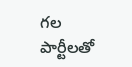గల పార్టీలతో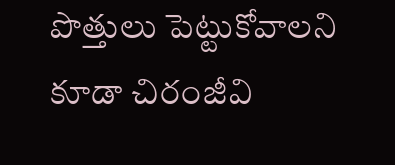పొత్తులు పెట్టుకోవాలని కూడా చిరంజీవి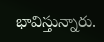భావిస్తున్నారు.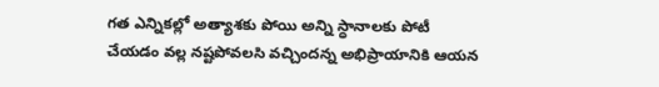గత ఎన్నికల్లో అత్యాశకు పోయి అన్ని స్ధానాలకు పోటీ చేయడం వల్ల నష్టపోవలసి వచ్చిందన్న అభిప్రాయానికి ఆయన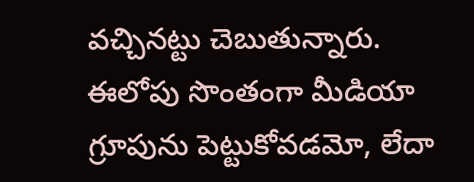వచ్చినట్టు చెబుతున్నారు. ఈలోపు సొంతంగా మీడియా గ్రూపును పెట్టుకోవడమో, లేదా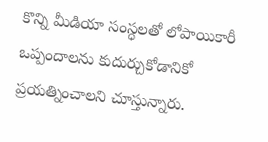కొన్ని మీడియా సంస్ధలతో లోపాయికారీ ఒప్పందాలను కుదుర్చుకోడానికో ప్రయత్నించాలని చూస్తున్నారు.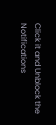Click it and Unblock the Notifications